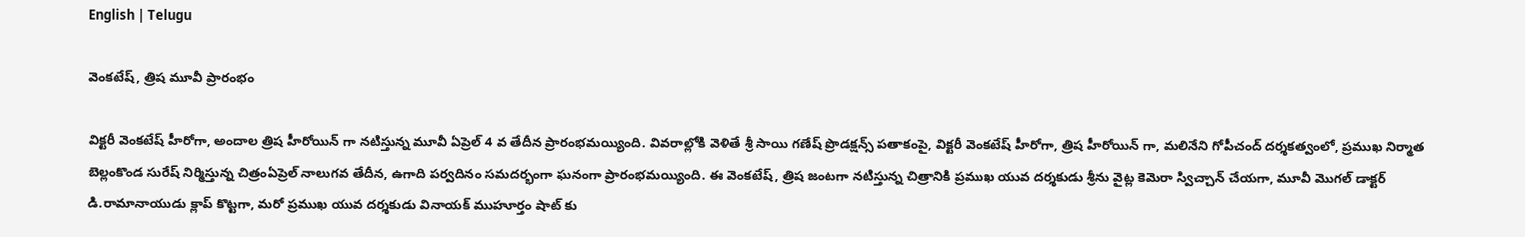English | Telugu

వెంకటేష్, త్రిష మూవీ ప్రారంభం

విక్టరీ వెంకటేష్ హీరోగా, అందాల త్రిష హీరోయిన్ గా నటిస్తున్న మూవీ ఏప్రెల్ 4 వ తేదీన ప్రారంభమయ్యింది. వివరాల్లోకి వెళితే శ్రీ సాయి గణేష్ ప్రొడక్షన్స్ పతాకంపై, విక్టరీ వెంకటేష్ హీరోగా, త్రిష హీరోయిన్ గా, మలినేని గోపీచంద్ దర్శకత్వంలో, ప్రముఖ నిర్మాత బెల్లంకొండ సురేష్ నిర్మిస్తున్న చిత్రంఏప్రెల్ నాలుగవ తేదీన, ఉగాది పర్వదినం సమదర్భంగా ఘనంగా ప్రారంభమయ్యింది. ఈ వెంకటేష్, త్రిష జంటగా నటిస్తున్న చిత్రానికి ప్రముఖ యువ దర్శకుడు శ్రీను వైట్ల కెమెరా స్విచ్చాన్ చేయగా, మూవీ మొగల్ డాక్టర్ డి.రామానాయుడు క్లాప్ కొట్టగా, మరో ప్రముఖ యువ దర్శకుడు వినాయక్ ముహూర్తం షాట్ కు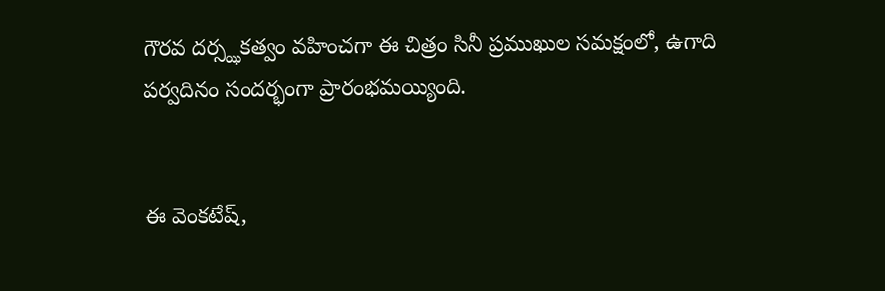గౌరవ దర్స్ఝకత్వం వహించగా ఈ చిత్రం సినీ ప్రముఖుల సమక్షంలో, ఉగాది పర్వదినం సందర్భంగా ప్రారంభమయ్యింది.


ఈ వెంకటేష్,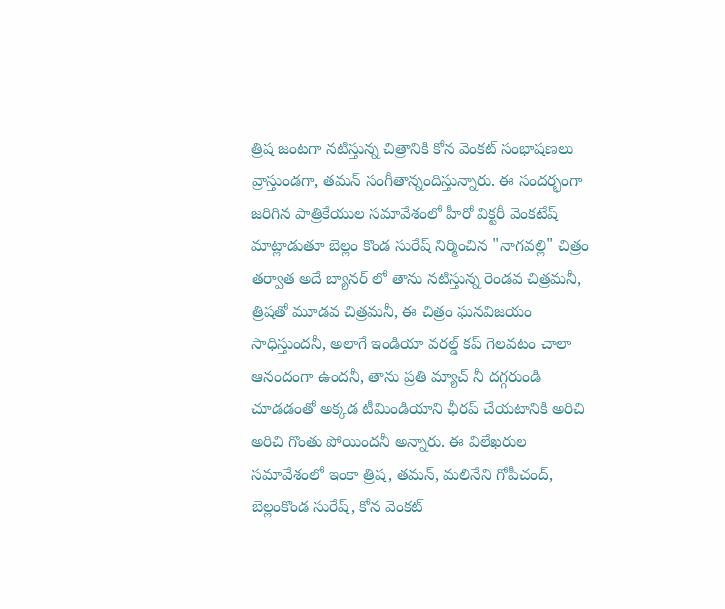త్రిష జంటగా నటిస్తున్న చిత్రానికి కోన వెంకట్ సంభాషణలు వ్రాస్తుండగా, తమన్ సంగీతాన్నందిస్తున్నారు. ఈ సందర్భంగా జరిగిన పాత్రికేయుల సమావేశంలో హీరో విక్టరీ వెంకటేష్ మాట్లాడుతూ బెల్లం కొండ సురేష్ నిర్మించిన "నాగవల్లి" చిత్రం తర్వాత అదే బ్యానర్ లో తాను నటిస్తున్న రెండవ చిత్రమనీ, త్రిషతో మూడవ చిత్రమనీ, ఈ చిత్రం ఘనవిజయం సాధిస్తుందనీ, అలాగే ఇండియా వరల్డ్ కప్ గెలవటం చాలా ఆనందంగా ఉందనీ, తాను ప్రతి మ్యాచ్ నీ దగ్గరుండి చూడడంతో అక్కడ టీమిండియాని ఛీరప్ చేయటానికి అరిచి అరిచి గొంతు పోయిందనీ అన్నారు. ఈ విలేఖరుల సమావేశంలో ఇంకా త్రిష, తమన్, మలినేని గోపీచంద్, బెల్లంకొండ సురేష్, కోన వెంకట్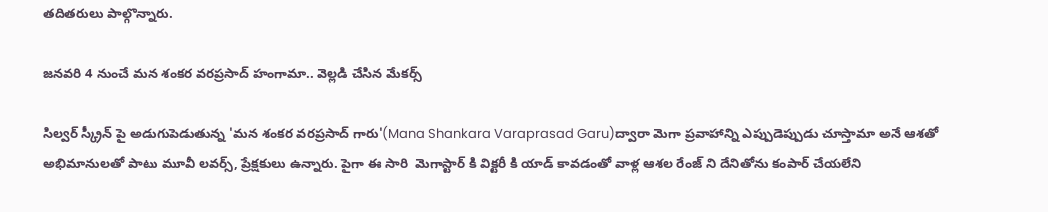తదితరులు పాల్గొన్నారు.

జనవరి 4 నుంచే మన శంకర వరప్రసాద్ హంగామా.. వెల్లడి చేసిన మేకర్స్

సిల్వర్ స్క్రీన్ పై అడుగుపెడుతున్న 'మన శంకర వరప్రసాద్ గారు'(Mana Shankara Varaprasad Garu)ద్వారా మెగా ప్రవాహాన్ని ఎప్పుడెప్పుడు చూస్తామా అనే ఆశతో అభిమానులతో పాటు మూవీ లవర్స్, ప్రేక్షకులు ఉన్నారు. పైగా ఈ సారి  మెగాస్టార్ కి విక్టరీ కి యాడ్ కావడంతో వాళ్ల ఆశల రేంజ్ ని దేనితోను కంపార్ చేయలేని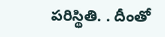పరిస్థితి. . దీంతో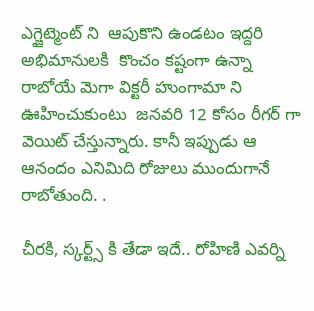ఎగ్జైట్మెంట్ ని  ఆపుకొని ఉండటం ఇద్దరి అభిమానులకి  కొంచం కష్టంగా ఉన్నా రాబోయే మెగా విక్టరీ హుంగామా ని ఊహించుకుంటు  జనవరి 12 కోసం రీగర్ గా  వెయిట్ చేస్తున్నారు. కానీ ఇప్పుడు ఆ ఆనందం ఎనిమిది రోజులు ముందుగానే రాబోతుంది. .

చీరకి, స్కర్ట్స్ కి తేడా ఇదే.. రోహిణి ఎవర్ని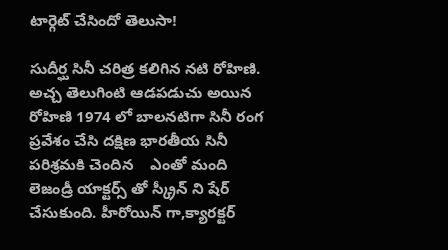టార్గెట్ చేసిందో తెలుసా!

సుదీర్ఘ సినీ చరిత్ర కలిగిన నటి రోహిణి. అచ్చ తెలుగింటి ఆడపడుచు అయిన రోహిణి 1974 లో బాలనటిగా సినీ రంగ ప్రవేశం చేసి దక్షిణ భారతీయ సినీ పరిశ్రమకి చెందిన    ఎంతో మంది లెజండ్రీ యాక్టర్స్ తో స్క్రీన్ ని షేర్ చేసుకుంది. హీరోయిన్ గా,క్యారక్టర్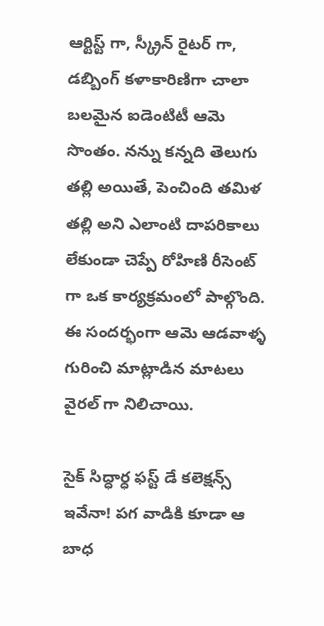ఆర్టిస్ట్ గా, స్క్రీన్ రైటర్ గా, డబ్బింగ్ కళాకారిణిగా చాలా బలమైన ఐడెంటిటీ ఆమె సొంతం. నన్ను కన్నది తెలుగు తల్లి అయితే, పెంచింది తమిళ తల్లి అని ఎలాంటి దాపరికాలు లేకుండా చెప్పే రోహిణి రీసెంట్ గా ఒక కార్యక్రమంలో పాల్గొంది. ఈ సందర్భంగా ఆమె ఆడవాళ్ళ గురించి మాట్లాడిన మాటలు వైరల్ గా నిలిచాయి.

సైక్ సిద్ధార్ధ ఫస్ట్ డే కలెక్షన్స్ ఇవేనా! పగ వాడికి కూడా ఆ బాధ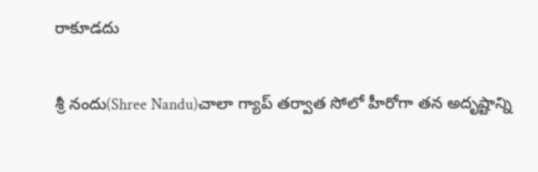రాకూడదు

శ్రీ నందు(Shree Nandu)చాలా గ్యాప్ తర్వాత సోలో హీరోగా తన అదృష్టాన్ని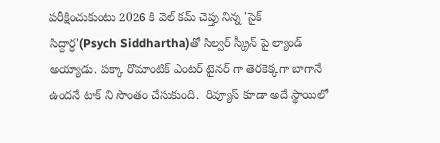పరీక్షించుకుంటు 2026 కి వెల్ కమ్ చెప్తు నిన్న 'సైక్ సిద్దార్ధ'(Psych Siddhartha)తో సిల్వర్ స్క్రీన్ పై ల్యాండ్ అయ్యాడు. పక్కా రొమాంటిక్ ఎంటర్ టైనర్ గా తెరకెక్కగా బాగానే ఉందనే టాక్ ని సొంతం చేసుకుంది.  రివ్యూస్ కూడా అదే స్థాయిలో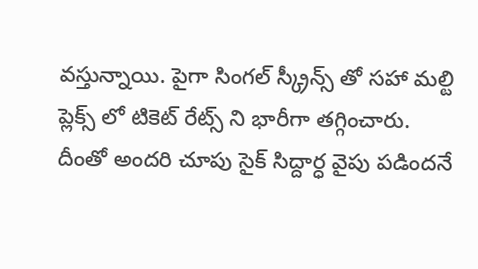వస్తున్నాయి. పైగా సింగల్ స్క్రీన్స్ తో సహా మల్టి ప్లెక్స్ లో టికెట్ రేట్స్ ని భారీగా తగ్గించారు. దీంతో అందరి చూపు సైక్ సిద్దార్ధ వైపు పడిందనే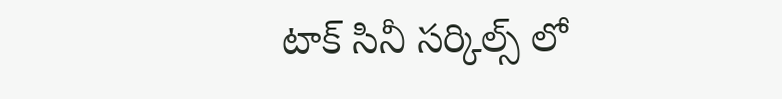టాక్ సినీ సర్కిల్స్ లో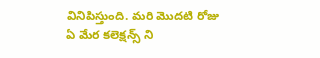వినిపిస్తుంది. మరి మొదటి రోజు ఏ మేర కలెక్షన్స్ ని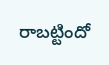రాబట్టిందో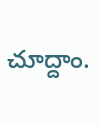చూద్దాం.